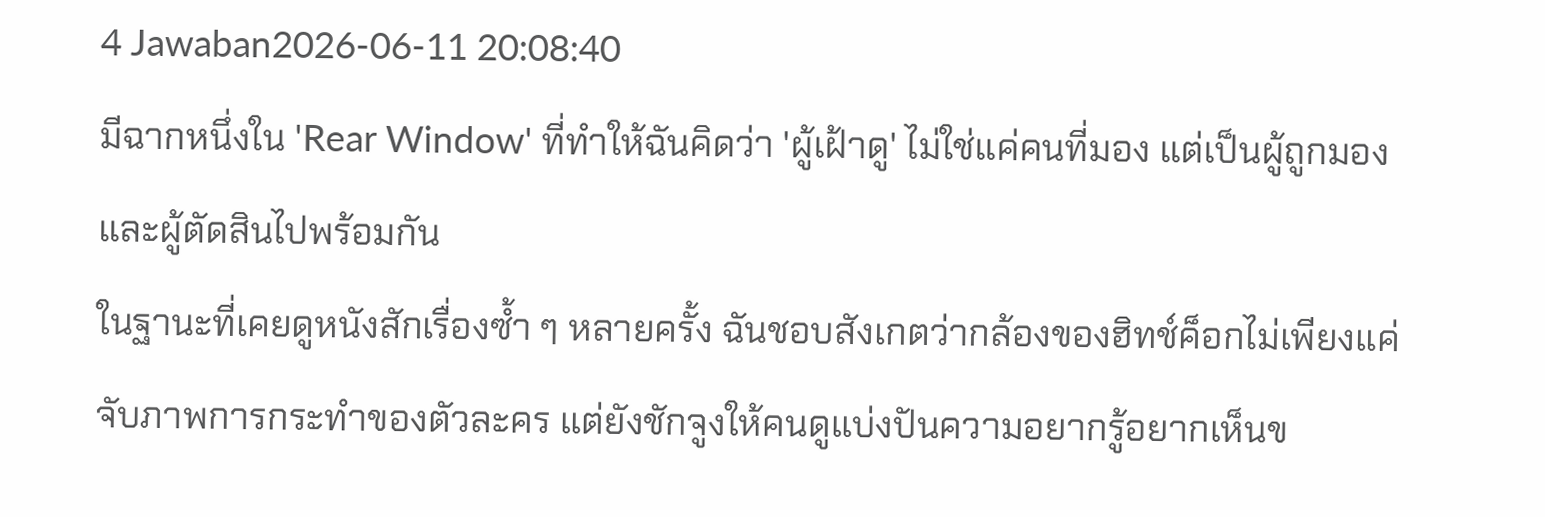4 Jawaban2026-06-11 20:08:40
มีฉากหนึ่งใน 'Rear Window' ที่ทำให้ฉันคิดว่า 'ผู้เฝ้าดู' ไม่ใช่แค่คนที่มอง แต่เป็นผู้ถูกมองและผู้ตัดสินไปพร้อมกัน
ในฐานะที่เคยดูหนังสักเรื่องซ้ำ ๆ หลายครั้ง ฉันชอบสังเกตว่ากล้องของฮิทช์ค็อกไม่เพียงแค่จับภาพการกระทำของตัวละคร แต่ยังชักจูงให้คนดูแบ่งปันความอยากรู้อยากเห็นข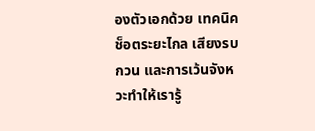องตัวเอกด้วย เทคนิคช็อตระยะไกล เสียงรบกวน และการเว้นจังหวะทำให้เรารู้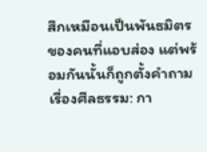สึกเหมือนเป็นพันธมิตรของคนที่แอบส่อง แต่พร้อมกันนั้นก็ถูกตั้งคำถามเรื่องศีลธรรม: กา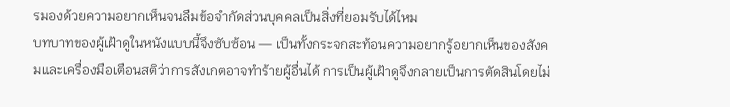รมองด้วยความอยากเห็นจนลืมข้อจำกัดส่วนบุคคลเป็นสิ่งที่ยอมรับได้ไหม
บทบาทของผู้เฝ้าดูในหนังแบบนี้จึงซับซ้อน — เป็นทั้งกระจกสะท้อนความอยากรู้อยากเห็นของสังคมและเครื่องมือเตือนสติว่าการสังเกตอาจทำร้ายผู้อื่นได้ การเป็นผู้เฝ้าดูจึงกลายเป็นการตัดสินโดยไม่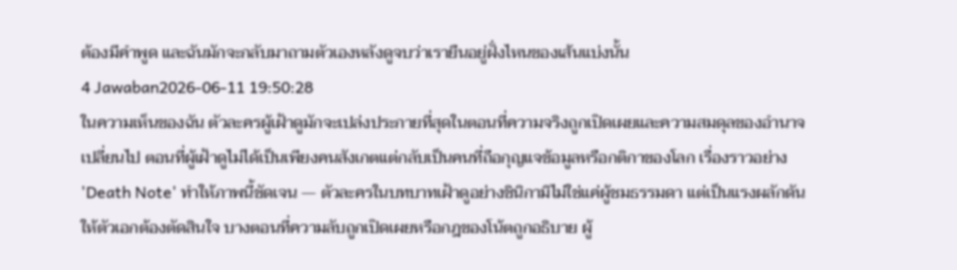ต้องมีคำพูด และฉันมักจะกลับมาถามตัวเองหลังดูจบว่าเรายืนอยู่ฝั่งไหนของเส้นแบ่งนั้น
4 Jawaban2026-06-11 19:50:28
ในความเห็นของฉัน ตัวละครผู้เฝ้าดูมักจะเปล่งประกายที่สุดในตอนที่ความจริงถูกเปิดเผยและความสมดุลของอำนาจเปลี่ยนไป ตอนที่ผู้เฝ้าดูไม่ได้เป็นเพียงคนสังเกตแต่กลับเป็นคนที่ถือกุญแจข้อมูลหรือกติกาของโลก เรื่องราวอย่าง 'Death Note' ทำให้ภาพนี้ชัดเจน — ตัวละครในบทบาทเฝ้าดูอย่างชินิกามิไม่ใช่แค่ผู้ชมธรรมดา แต่เป็นแรงผลักดันให้ตัวเอกต้องตัดสินใจ บางตอนที่ความลับถูกเปิดเผยหรือกฎของโน้ตถูกอธิบาย ผู้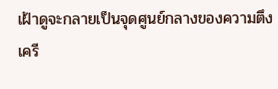เฝ้าดูจะกลายเป็นจุดศูนย์กลางของความตึงเครี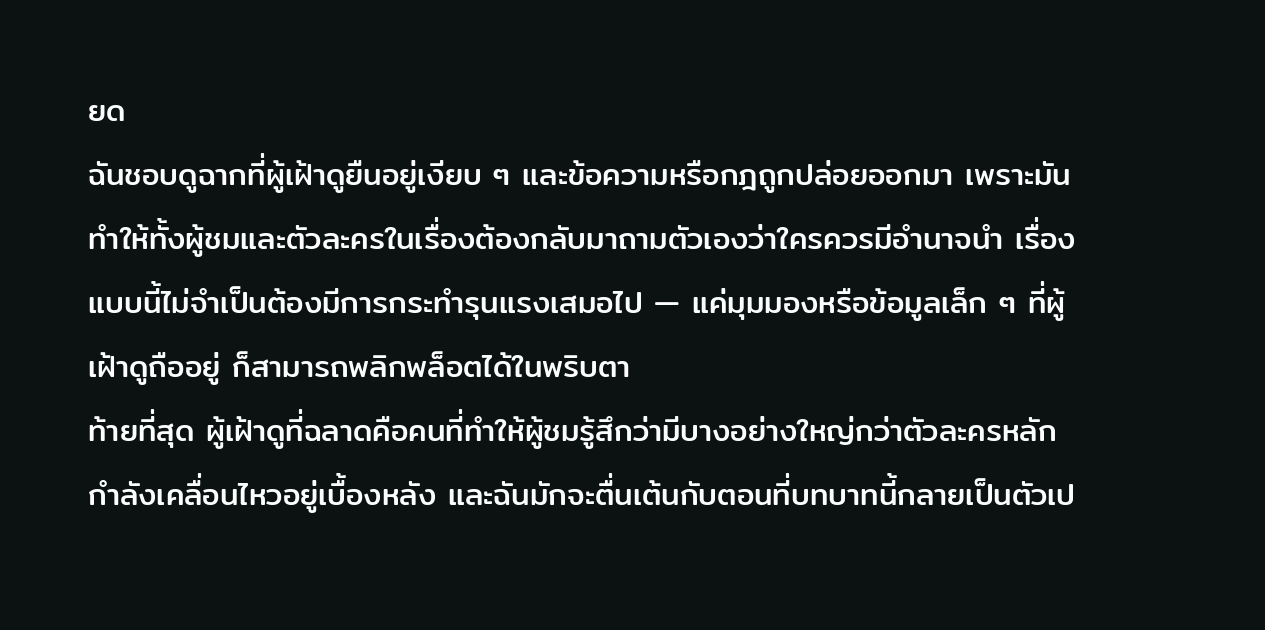ยด
ฉันชอบดูฉากที่ผู้เฝ้าดูยืนอยู่เงียบ ๆ และข้อความหรือกฎถูกปล่อยออกมา เพราะมันทำให้ทั้งผู้ชมและตัวละครในเรื่องต้องกลับมาถามตัวเองว่าใครควรมีอำนาจนำ เรื่องแบบนี้ไม่จำเป็นต้องมีการกระทำรุนแรงเสมอไป — แค่มุมมองหรือข้อมูลเล็ก ๆ ที่ผู้เฝ้าดูถืออยู่ ก็สามารถพลิกพล็อตได้ในพริบตา
ท้ายที่สุด ผู้เฝ้าดูที่ฉลาดคือคนที่ทำให้ผู้ชมรู้สึกว่ามีบางอย่างใหญ่กว่าตัวละครหลักกำลังเคลื่อนไหวอยู่เบื้องหลัง และฉันมักจะตื่นเต้นกับตอนที่บทบาทนี้กลายเป็นตัวเป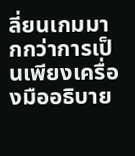ลี่ยนเกมมากกว่าการเป็นเพียงเครื่องมืออธิบาย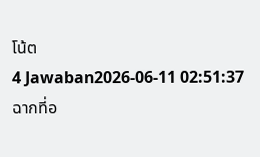โน้ต
4 Jawaban2026-06-11 02:51:37
ฉากที่อ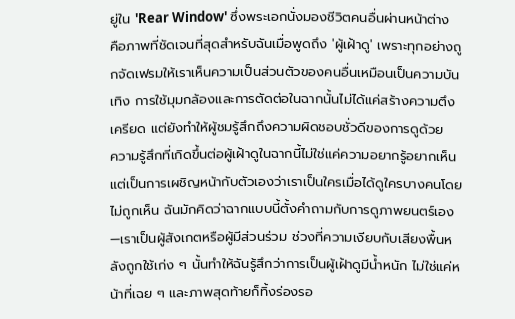ยู่ใน 'Rear Window' ซึ่งพระเอกนั่งมองชีวิตคนอื่นผ่านหน้าต่าง คือภาพที่ชัดเจนที่สุดสำหรับฉันเมื่อพูดถึง 'ผู้เฝ้าดู' เพราะทุกอย่างถูกจัดเฟรมให้เราเห็นความเป็นส่วนตัวของคนอื่นเหมือนเป็นความบันเทิง การใช้มุมกล้องและการตัดต่อในฉากนั้นไม่ได้แค่สร้างความตึงเครียด แต่ยังทำให้ผู้ชมรู้สึกถึงความผิดชอบชั่วดีของการดูด้วย
ความรู้สึกที่เกิดขึ้นต่อผู้เฝ้าดูในฉากนี้ไม่ใช่แค่ความอยากรู้อยากเห็น แต่เป็นการเผชิญหน้ากับตัวเองว่าเราเป็นใครเมื่อได้ดูใครบางคนโดยไม่ถูกเห็น ฉันมักคิดว่าฉากแบบนี้ตั้งคำถามกับการดูภาพยนตร์เอง—เราเป็นผู้สังเกตหรือผู้มีส่วนร่วม ช่วงที่ความเงียบกับเสียงพื้นหลังถูกใช้เก่ง ๆ นั้นทำให้ฉันรู้สึกว่าการเป็นผู้เฝ้าดูมีน้ำหนัก ไม่ใช่แค่หน้าที่เฉย ๆ และภาพสุดท้ายก็ทิ้งร่องรอ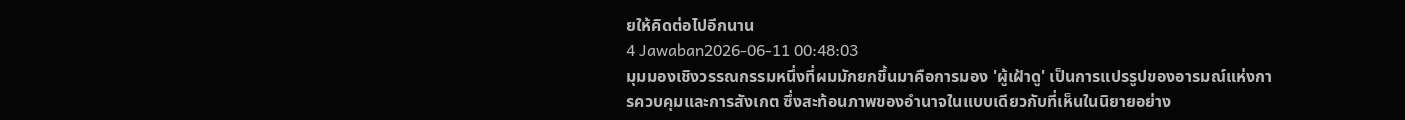ยให้คิดต่อไปอีกนาน
4 Jawaban2026-06-11 00:48:03
มุมมองเชิงวรรณกรรมหนึ่งที่ผมมักยกขึ้นมาคือการมอง 'ผู้เฝ้าดู' เป็นการแปรรูปของอารมณ์แห่งการควบคุมและการสังเกต ซึ่งสะท้อนภาพของอำนาจในแบบเดียวกับที่เห็นในนิยายอย่าง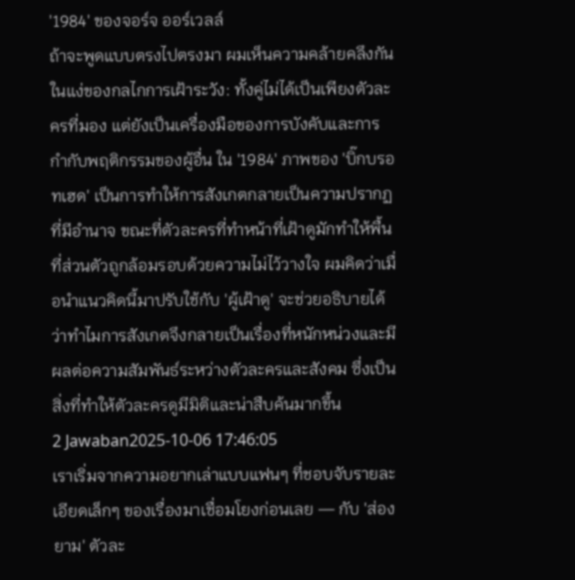'1984' ของจอร์จ ออร์เวลล์
ถ้าจะพูดแบบตรงไปตรงมา ผมเห็นความคล้ายคลึงกันในแง่ของกลไกการเฝ้าระวัง: ทั้งคู่ไม่ได้เป็นเพียงตัวละครที่มอง แต่ยังเป็นเครื่องมือของการบังคับและการกำกับพฤติกรรมของผู้อื่น ใน '1984' ภาพของ 'บิ๊กบรอทเฮด' เป็นการทำให้การสังเกตกลายเป็นความปรากฏที่มีอำนาจ ขณะที่ตัวละครที่ทำหน้าที่เฝ้าดูมักทำให้พื้นที่ส่วนตัวถูกล้อมรอบด้วยความไม่ไว้วางใจ ผมคิดว่าเมื่อนำแนวคิดนี้มาปรับใช้กับ 'ผู้เฝ้าดู' จะช่วยอธิบายได้ว่าทำไมการสังเกตจึงกลายเป็นเรื่องที่หนักหน่วงและมีผลต่อความสัมพันธ์ระหว่างตัวละครและสังคม ซึ่งเป็นสิ่งที่ทำให้ตัวละครดูมีมิติและน่าสืบค้นมากขึ้น
2 Jawaban2025-10-06 17:46:05
เราเริ่มจากความอยากเล่าแบบแฟนๆ ที่ชอบจับรายละเอียดเล็กๆ ของเรื่องมาเชื่อมโยงก่อนเลย — กับ 'ส่อง ยาม' ตัวละ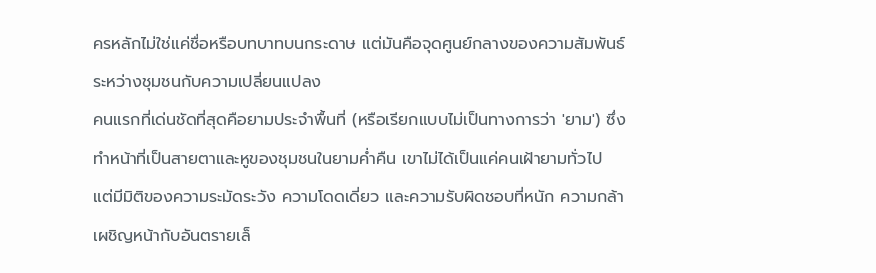ครหลักไม่ใช่แค่ชื่อหรือบทบาทบนกระดาษ แต่มันคือจุดศูนย์กลางของความสัมพันธ์ระหว่างชุมชนกับความเปลี่ยนแปลง
คนแรกที่เด่นชัดที่สุดคือยามประจำพื้นที่ (หรือเรียกแบบไม่เป็นทางการว่า 'ยาม') ซึ่งทำหน้าที่เป็นสายตาและหูของชุมชนในยามค่ำคืน เขาไม่ได้เป็นแค่คนเฝ้ายามทั่วไป แต่มีมิติของความระมัดระวัง ความโดดเดี่ยว และความรับผิดชอบที่หนัก ความกล้าเผชิญหน้ากับอันตรายเล็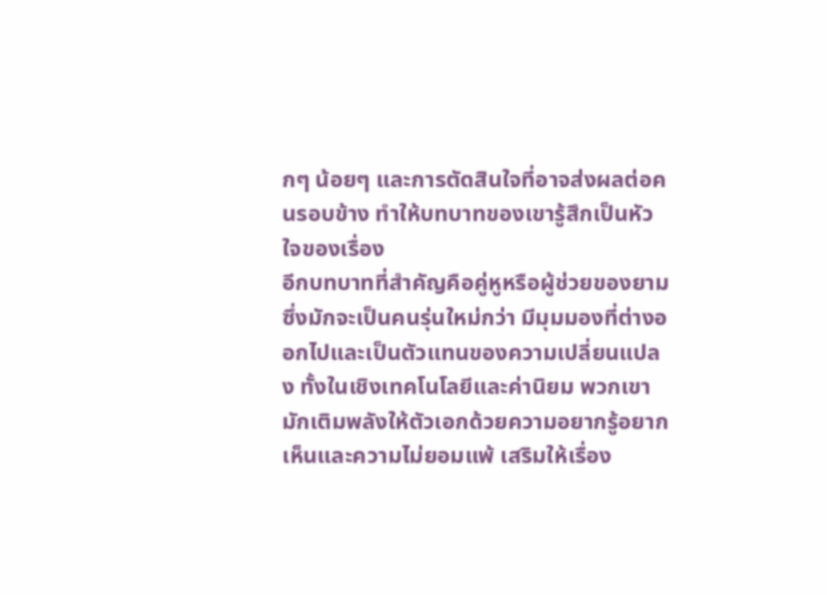กๆ น้อยๆ และการตัดสินใจที่อาจส่งผลต่อคนรอบข้าง ทำให้บทบาทของเขารู้สึกเป็นหัวใจของเรื่อง
อีกบทบาทที่สำคัญคือคู่หูหรือผู้ช่วยของยาม ซึ่งมักจะเป็นคนรุ่นใหม่กว่า มีมุมมองที่ต่างออกไปและเป็นตัวแทนของความเปลี่ยนแปลง ทั้งในเชิงเทคโนโลยีและค่านิยม พวกเขามักเติมพลังให้ตัวเอกด้วยความอยากรู้อยากเห็นและความไม่ยอมแพ้ เสริมให้เรื่อง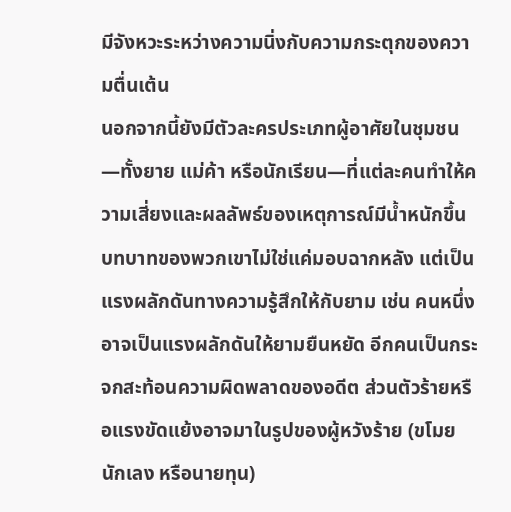มีจังหวะระหว่างความนิ่งกับความกระตุกของความตื่นเต้น
นอกจากนี้ยังมีตัวละครประเภทผู้อาศัยในชุมชน—ทั้งยาย แม่ค้า หรือนักเรียน—ที่แต่ละคนทำให้ความเสี่ยงและผลลัพธ์ของเหตุการณ์มีน้ำหนักขึ้น บทบาทของพวกเขาไม่ใช่แค่มอบฉากหลัง แต่เป็นแรงผลักดันทางความรู้สึกให้กับยาม เช่น คนหนึ่งอาจเป็นแรงผลักดันให้ยามยืนหยัด อีกคนเป็นกระจกสะท้อนความผิดพลาดของอดีต ส่วนตัวร้ายหรือแรงขัดแย้งอาจมาในรูปของผู้หวังร้าย (ขโมย นักเลง หรือนายทุน)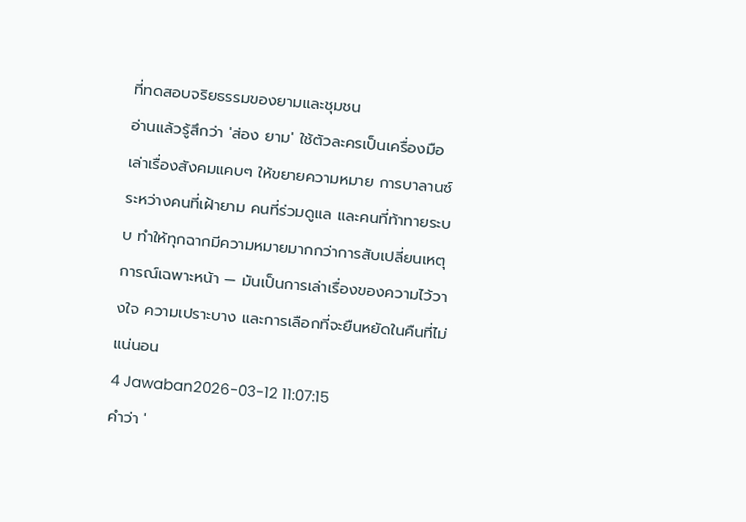ที่ทดสอบจริยธรรมของยามและชุมชน
อ่านแล้วรู้สึกว่า 'ส่อง ยาม' ใช้ตัวละครเป็นเครื่องมือเล่าเรื่องสังคมแคบๆ ให้ขยายความหมาย การบาลานซ์ระหว่างคนที่เฝ้ายาม คนที่ร่วมดูแล และคนที่ท้าทายระบบ ทำให้ทุกฉากมีความหมายมากกว่าการสับเปลี่ยนเหตุการณ์เฉพาะหน้า — มันเป็นการเล่าเรื่องของความไว้วางใจ ความเปราะบาง และการเลือกที่จะยืนหยัดในคืนที่ไม่แน่นอน
4 Jawaban2026-03-12 11:07:15
คำว่า '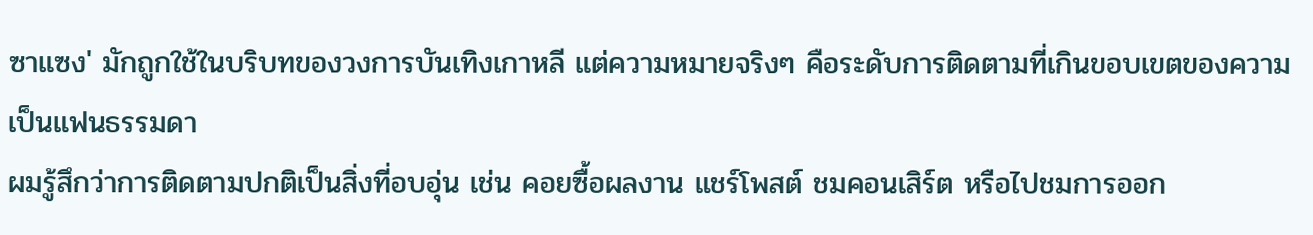ซาแซง' มักถูกใช้ในบริบทของวงการบันเทิงเกาหลี แต่ความหมายจริงๆ คือระดับการติดตามที่เกินขอบเขตของความเป็นแฟนธรรมดา
ผมรู้สึกว่าการติดตามปกติเป็นสิ่งที่อบอุ่น เช่น คอยซื้อผลงาน แชร์โพสต์ ชมคอนเสิร์ต หรือไปชมการออก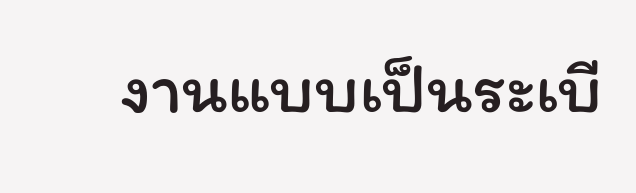งานแบบเป็นระเบี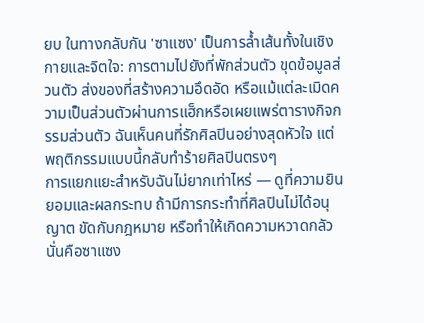ยบ ในทางกลับกัน 'ซาแซง' เป็นการล้ำเส้นทั้งในเชิงกายและจิตใจ: การตามไปยังที่พักส่วนตัว ขุดข้อมูลส่วนตัว ส่งของที่สร้างความอึดอัด หรือแม้แต่ละเมิดความเป็นส่วนตัวผ่านการแฮ็กหรือเผยแพร่ตารางกิจกรรมส่วนตัว ฉันเห็นคนที่รักศิลปินอย่างสุดหัวใจ แต่พฤติกรรมแบบนี้กลับทำร้ายศิลปินตรงๆ
การแยกแยะสำหรับฉันไม่ยากเท่าไหร่ — ดูที่ความยินยอมและผลกระทบ ถ้ามีการกระทำที่ศิลปินไม่ได้อนุญาต ขัดกับกฎหมาย หรือทำให้เกิดความหวาดกลัว นั่นคือซาแซง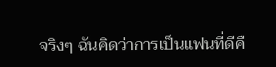จริงๆ ฉันคิดว่าการเป็นแฟนที่ดีคื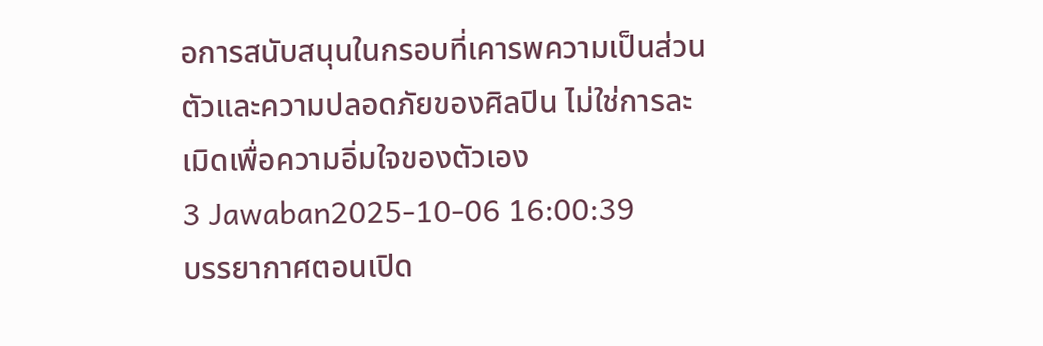อการสนับสนุนในกรอบที่เคารพความเป็นส่วนตัวและความปลอดภัยของศิลปิน ไม่ใช่การละเมิดเพื่อความอิ่มใจของตัวเอง
3 Jawaban2025-10-06 16:00:39
บรรยากาศตอนเปิด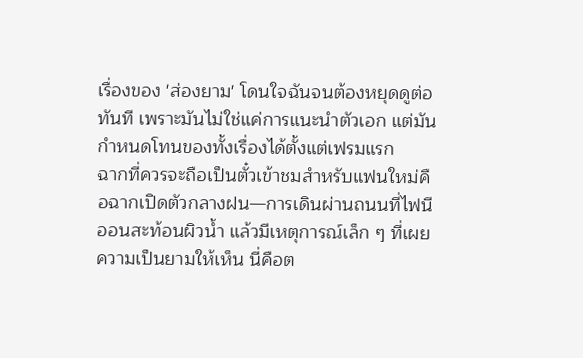เรื่องของ 'ส่องยาม' โดนใจฉันจนต้องหยุดดูต่อทันที เพราะมันไม่ใช่แค่การแนะนำตัวเอก แต่มันกำหนดโทนของทั้งเรื่องได้ตั้งแต่เฟรมแรก
ฉากที่ควรจะถือเป็นตั๋วเข้าชมสำหรับแฟนใหม่คือฉากเปิดตัวกลางฝน—การเดินผ่านถนนที่ไฟนีออนสะท้อนผิวน้ำ แล้วมีเหตุการณ์เล็ก ๆ ที่เผยความเป็นยามให้เห็น นี่คือต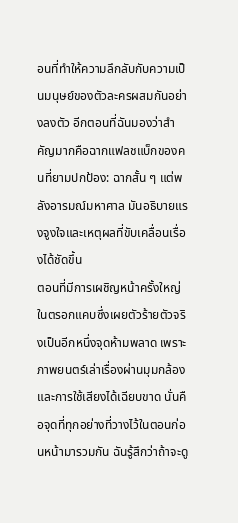อนที่ทำให้ความลึกลับกับความเป็นมนุษย์ของตัวละครผสมกันอย่างลงตัว อีกตอนที่ฉันมองว่าสำคัญมากคือฉากแฟลชแบ็กของคนที่ยามปกป้อง: ฉากสั้น ๆ แต่พลังอารมณ์มหาศาล มันอธิบายแรงจูงใจและเหตุผลที่ขับเคลื่อนเรื่องได้ชัดขึ้น
ตอนที่มีการเผชิญหน้าครั้งใหญ่ในตรอกแคบซึ่งเผยตัวร้ายตัวจริงเป็นอีกหนึ่งจุดห้ามพลาด เพราะภาพยนตร์เล่าเรื่องผ่านมุมกล้องและการใช้เสียงได้เฉียบขาด นั่นคือจุดที่ทุกอย่างที่วางไว้ในตอนก่อนหน้ามารวมกัน ฉันรู้สึกว่าถ้าจะดู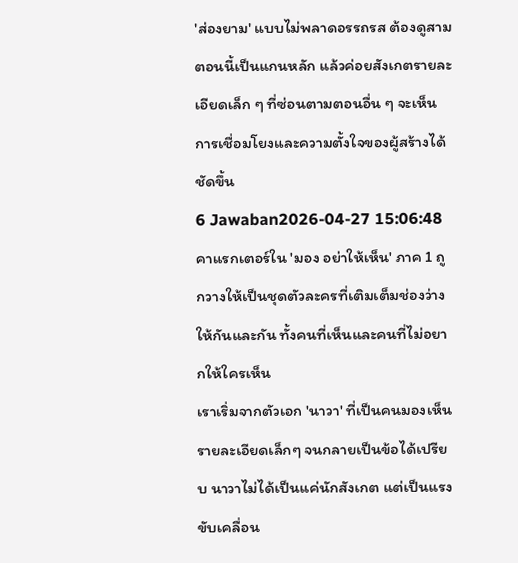'ส่องยาม' แบบไม่พลาดอรรถรส ต้องดูสามตอนนี้เป็นแกนหลัก แล้วค่อยสังเกตรายละเอียดเล็ก ๆ ที่ซ่อนตามตอนอื่น ๆ จะเห็นการเชื่อมโยงและความตั้งใจของผู้สร้างได้ชัดขึ้น
6 Jawaban2026-04-27 15:06:48
คาแรกเตอร์ใน 'มอง อย่าให้เห็น' ภาค 1 ถูกวางให้เป็นชุดตัวละครที่เติมเต็มช่องว่างให้กันและกัน ทั้งคนที่เห็นและคนที่ไม่อยากให้ใครเห็น
เราเริ่มจากตัวเอก 'นาวา' ที่เป็นคนมองเห็นรายละเอียดเล็กๆ จนกลายเป็นข้อได้เปรียบ นาวาไม่ได้เป็นแค่นักสังเกต แต่เป็นแรงขับเคลื่อน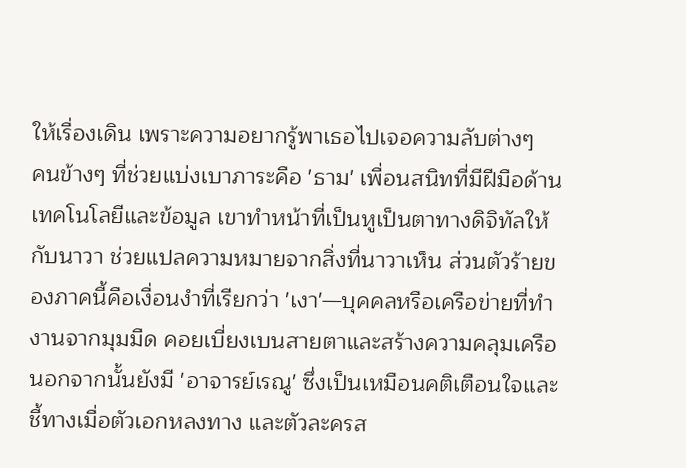ให้เรื่องเดิน เพราะความอยากรู้พาเธอไปเจอความลับต่างๆ
คนข้างๆ ที่ช่วยแบ่งเบาภาระคือ 'ธาม' เพื่อนสนิทที่มีฝีมือด้านเทคโนโลยีและข้อมูล เขาทำหน้าที่เป็นหูเป็นตาทางดิจิทัลให้กับนาวา ช่วยแปลความหมายจากสิ่งที่นาวาเห็น ส่วนตัวร้ายของภาคนี้คือเงื่อนงำที่เรียกว่า 'เงา'—บุคคลหรือเครือข่ายที่ทำงานจากมุมมืด คอยเบี่ยงเบนสายตาและสร้างความคลุมเครือ
นอกจากนั้นยังมี 'อาจารย์เรณู' ซึ่งเป็นเหมือนคติเตือนใจและชี้ทางเมื่อตัวเอกหลงทาง และตัวละครส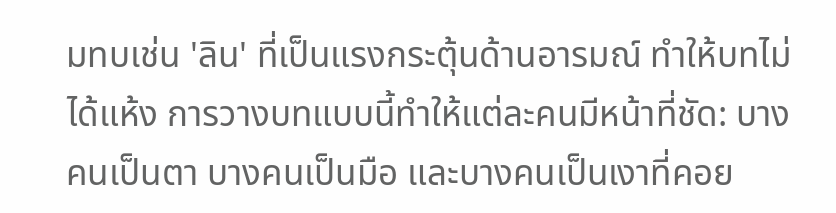มทบเช่น 'ลิน' ที่เป็นแรงกระตุ้นด้านอารมณ์ ทำให้บทไม่ได้แห้ง การวางบทแบบนี้ทำให้แต่ละคนมีหน้าที่ชัด: บางคนเป็นตา บางคนเป็นมือ และบางคนเป็นเงาที่คอย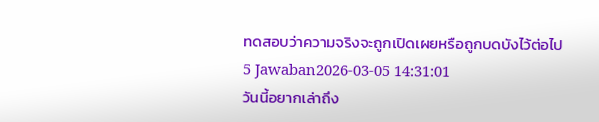ทดสอบว่าความจริงจะถูกเปิดเผยหรือถูกบดบังไว้ต่อไป
5 Jawaban2026-03-05 14:31:01
วันนี้อยากเล่าถึง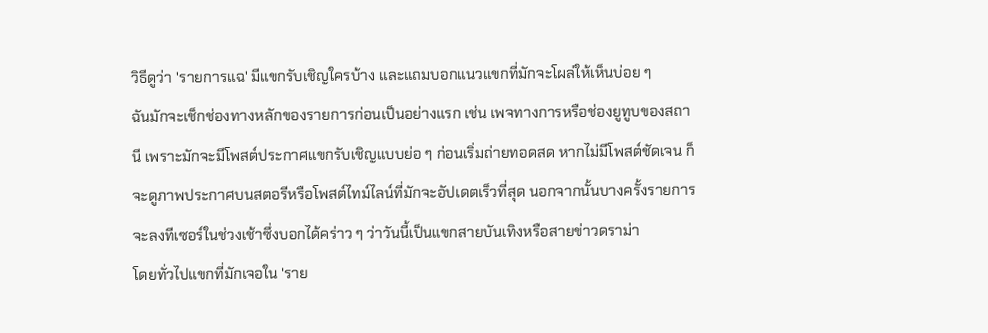วิธีดูว่า 'รายการแฉ' มีแขกรับเชิญใครบ้าง และแถมบอกแนวแขกที่มักจะโผล่ให้เห็นบ่อย ๆ
ฉันมักจะเช็กช่องทางหลักของรายการก่อนเป็นอย่างแรก เช่น เพจทางการหรือช่องยูทูบของสถานี เพราะมักจะมีโพสต์ประกาศแขกรับเชิญแบบย่อ ๆ ก่อนเริ่มถ่ายทอดสด หากไม่มีโพสต์ชัดเจน ก็จะดูภาพประกาศบนสตอรีหรือโพสต์ไทม์ไลน์ที่มักจะอัปเดตเร็วที่สุด นอกจากนั้นบางครั้งรายการจะลงทีเซอร์ในช่วงเช้าซึ่งบอกได้คร่าว ๆ ว่าวันนี้เป็นแขกสายบันเทิงหรือสายข่าวดราม่า
โดยทั่วไปแขกที่มักเจอใน 'ราย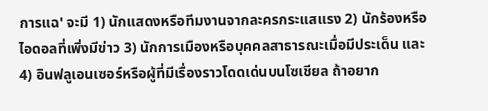การแฉ' จะมี 1) นักแสดงหรือทีมงานจากละครกระแสแรง 2) นักร้องหรือไอดอลที่เพิ่งมีข่าว 3) นักการเมืองหรือบุคคลสาธารณะเมื่อมีประเด็น และ 4) อินฟลูเอนเซอร์หรือผู้ที่มีเรื่องราวโดดเด่นบนโซเชียล ถ้าอยาก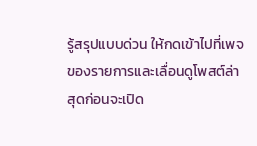รู้สรุปแบบด่วน ให้กดเข้าไปที่เพจของรายการและเลื่อนดูโพสต์ล่าสุดก่อนจะเปิด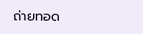ถ่ายทอด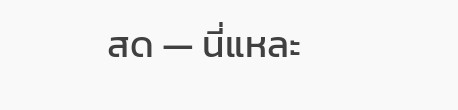สด — นี่แหละ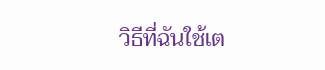วิธีที่ฉันใช้เต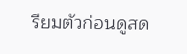รียมตัวก่อนดูสด